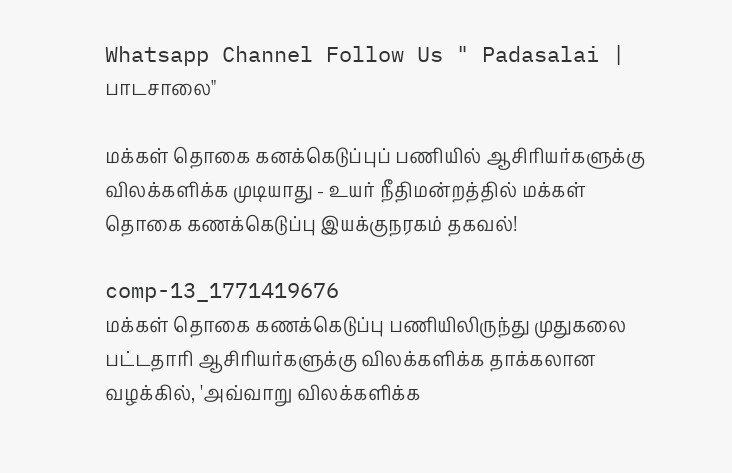Whatsapp Channel Follow Us " Padasalai | பாடசாலை"

மக்கள் தொகை கனக்கெடுப்புப் பணியில் ஆசிரியர்களுக்கு விலக்களிக்க முடியாது - உயர் நீதிமன்றத்தில் மக்கள் தொகை கணக்கெடுப்பு இயக்குநரகம் தகவல்!

comp-13_1771419676
மக்கள் தொகை கணக்கெடுப்பு பணியிலிருந்து முதுகலை பட்டதாரி ஆசிரியர்களுக்கு விலக்களிக்க தாக்கலான வழக்கில், 'அவ்வாறு விலக்களிக்க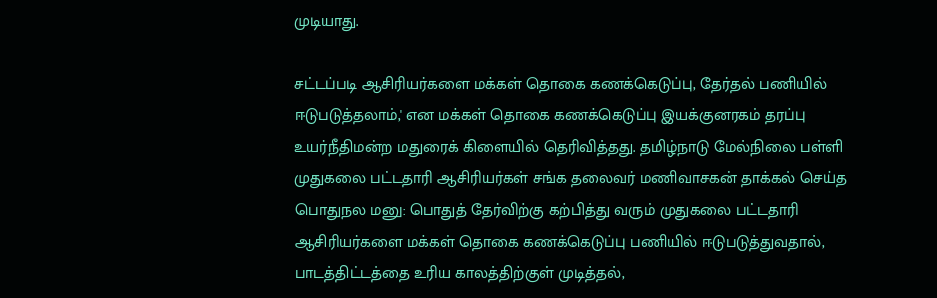முடியாது.

சட்டப்படி ஆசிரியர்களை மக்கள் தொகை கணக்கெடுப்பு, தேர்தல் பணியில் ஈடுபடுத்தலாம்,' என மக்கள் தொகை கணக்கெடுப்பு இயக்குனரகம் தரப்பு உயர்நீதிமன்ற மதுரைக் கிளையில் தெரிவித்தது. தமிழ்நாடு மேல்நிலை பள்ளி முதுகலை பட்டதாரி ஆசிரியர்கள் சங்க தலைவர் மணிவாசகன் தாக்கல் செய்த பொதுநல மனு: பொதுத் தேர்விற்கு கற்பித்து வரும் முதுகலை பட்டதாரி ஆசிரியர்களை மக்கள் தொகை கணக்கெடுப்பு பணியில் ஈடுபடுத்துவதால், பாடத்திட்டத்தை உரிய காலத்திற்குள் முடித்தல்,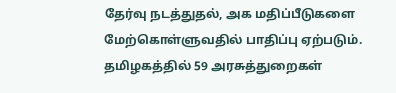தேர்வு நடத்துதல், அக மதிப்பீடுகளை மேற்கொள்ளுவதில் பாதிப்பு ஏற்படும். தமிழகத்தில் 59 அரசுத்துறைகள்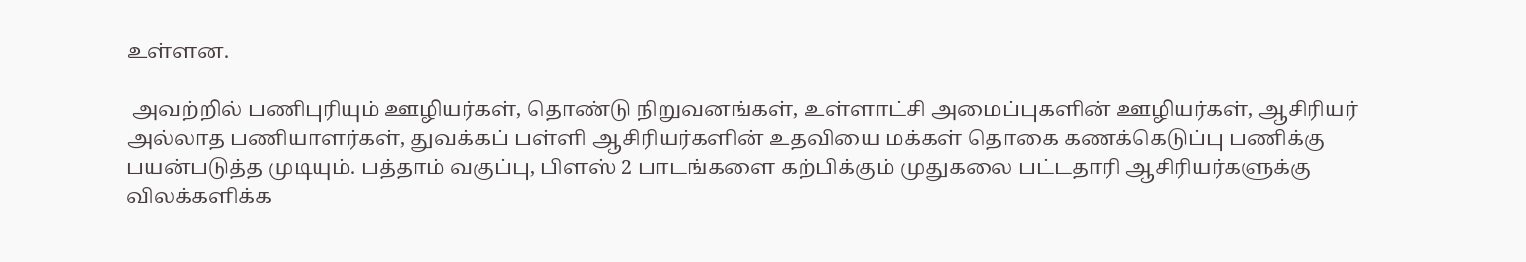உள்ளன.

 அவற்றில் பணிபுரியும் ஊழியர்கள், தொண்டு நிறுவனங்கள், உள்ளாட்சி அமைப்புகளின் ஊழியர்கள், ஆசிரியர் அல்லாத பணியாளர்கள், துவக்கப் பள்ளி ஆசிரியர்களின் உதவியை மக்கள் தொகை கணக்கெடுப்பு பணிக்கு பயன்படுத்த முடியும். பத்தாம் வகுப்பு, பிளஸ் 2 பாடங்களை கற்பிக்கும் முதுகலை பட்டதாரி ஆசிரியர்களுக்கு விலக்களிக்க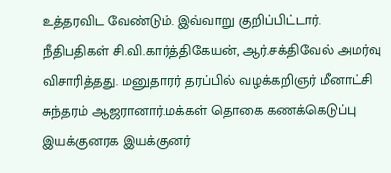உத்தரவிட வேண்டும். இவ்வாறு குறிப்பிட்டார். நீதிபதிகள் சி.வி.கார்த்திகேயன், ஆர்.சக்திவேல் அமர்வு விசாரித்தது. மனுதாரர் தரப்பில் வழக்கறிஞர் மீனாட்சி சுந்தரம் ஆஜரானார்.மக்கள் தொகை கணக்கெடுப்பு இயக்குனரக இயக்குனர்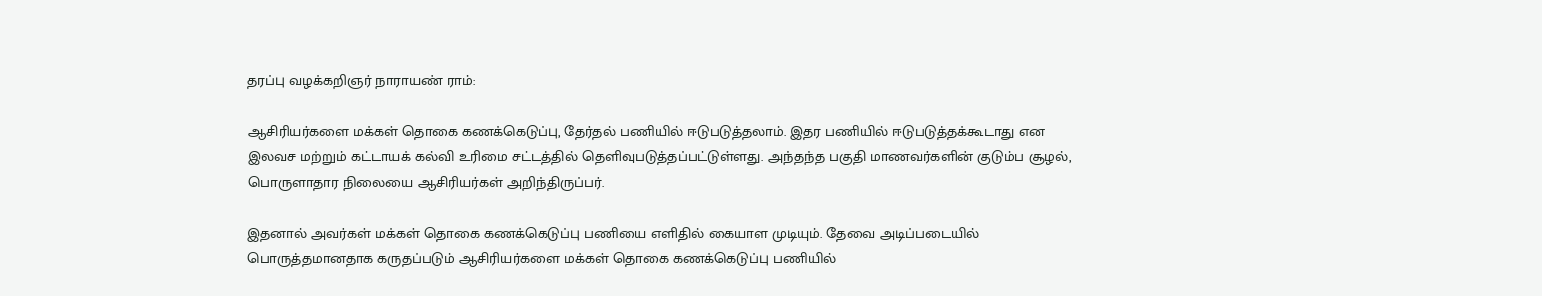தரப்பு வழக்கறிஞர் நாராயண் ராம்:

ஆசிரியர்களை மக்கள் தொகை கணக்கெடுப்பு, தேர்தல் பணியில் ஈடுபடுத்தலாம். இதர பணியில் ஈடுபடுத்தக்கூடாது என இலவச மற்றும் கட்டாயக் கல்வி உரிமை சட்டத்தில் தெளிவுபடுத்தப்பட்டுள்ளது. அந்தந்த பகுதி மாணவர்களின் குடும்ப சூழல், பொருளாதார நிலையை ஆசிரியர்கள் அறிந்திருப்பர்.

இதனால் அவர்கள் மக்கள் தொகை கணக்கெடுப்பு பணியை எளிதில் கையாள முடியும். தேவை அடிப்படையில் பொருத்தமானதாக கருதப்படும் ஆசிரியர்களை மக்கள் தொகை கணக்கெடுப்பு பணியில்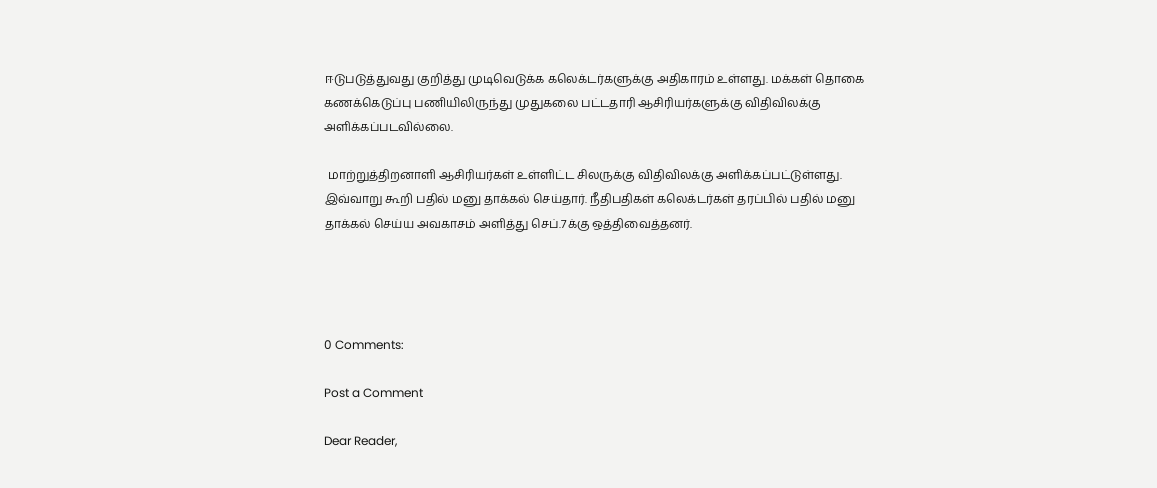ஈடுபடுத்துவது குறித்து முடிவெடுக்க கலெக்டர்களுக்கு அதிகாரம் உள்ளது. மக்கள் தொகை கணக்கெடுப்பு பணியிலிருந்து முதுகலை பட்டதாரி ஆசிரியர்களுக்கு விதிவிலக்கு அளிக்கப்படவில்லை.

 மாற்றுத்திறனாளி ஆசிரியர்கள் உள்ளிட்ட சிலருக்கு விதிவிலக்கு அளிக்கப்பட்டுள்ளது. இவ்வாறு கூறி பதில் மனு தாக்கல் செய்தார். நீதிபதிகள் கலெக்டர்கள் தரப்பில் பதில் மனு தாக்கல் செய்ய அவகாசம் அளித்து செப்.7க்கு ஒத்திவைத்தனர்.




0 Comments:

Post a Comment

Dear Reader,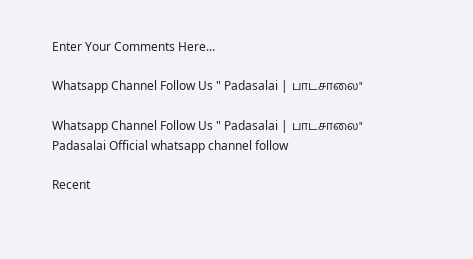Enter Your Comments Here...

Whatsapp Channel Follow Us " Padasalai | பாடசாலை"

Whatsapp Channel Follow Us " Padasalai | பாடசாலை"
Padasalai Official whatsapp channel follow

Recent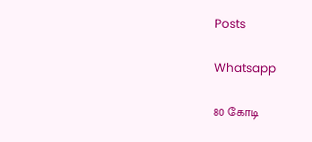Posts

Whatsapp

80 கோடி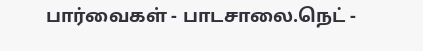பார்வைகள் - பாடசாலை.நெட் -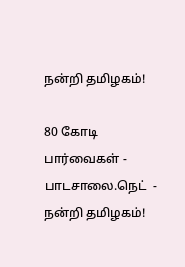நன்றி தமிழகம்!

80 கோடி பார்வைகள் -   பாடசாலை.நெட்  - நன்றி தமிழகம்!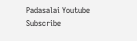Padasalai Youtube Subscribe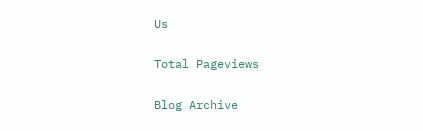Us

Total Pageviews

Blog Archive